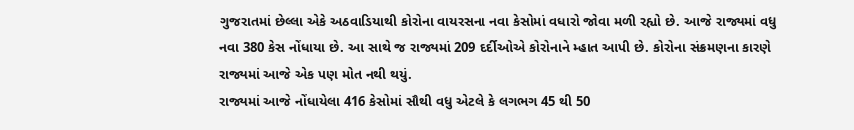ગુજરાતમાં છેલ્લા એકે અઠવાડિયાથી કોરોના વાયરસના નવા કેસોમાં વધારો જોવા મળી રહ્યો છે. આજે રાજ્યમાં વધુ નવા 380 કેસ નોંધાયા છે. આ સાથે જ રાજ્યમાં 209 દર્દીઓએ કોરોનાને મ્હાત આપી છે. કોરોના સંક્રમણના કારણે રાજ્યમાં આજે એક પણ મોત નથી થયું.
રાજ્યમાં આજે નોંધાયેલા 416 કેસોમાં સૌથી વધુ એટલે કે લગભગ 45 થી 50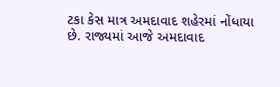ટકા કેસ માત્ર અમદાવાદ શહેરમાં નોંધાયા છે. રાજ્યમાં આજે અમદાવાદ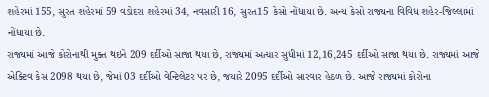શહેરમાં 155, સુરત શહેરમાં 59 વડોદરા શહેરમાં 34, નવસારી 16, સુરત15 કેસો નોંધાયા છે. અન્ય કેસો રાજ્યના વિવિધ શહેર-જિલ્લામાં નોંધાયા છે.
રાજ્યમાં આજે કોરોનાથી મુક્ત થઇને 209 દર્દીઓ સાજા થયા છે, રાજ્યમાં અત્યાર સુધીમાં 12,16,245 દર્દીઓ સાજા થયા છે. રાજ્યમાં આજે એક્ટિવ કેસ 2098 થયા છે, જેમાં 03 દર્દીઓ વેન્ટિલેટર પર છે, જયારે 2095 દર્દીઓ સારવાર હેઠળ છે. આજે રાજ્યમાં કોરોના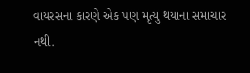વાયરસના કારણે એક પણ મૃત્યુ થયાના સમાચાર નથી.